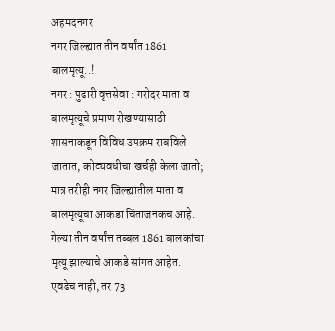अहमदनगर
नगर जिल्ह्यात तीन वर्षांत 1861 बालमृत्यू..!
नगर : पुढारी वृत्तसेवा : गरोदर माता व बालमृत्यूचे प्रमाण रोखण्यासाठी शासनाकडून विविध उपक्रम राबविले जातात, कोट्यवधीचा खर्चही केला जातो; मात्र तरीही नगर जिल्ह्यातील माता व बालमृत्यूचा आकडा चिंताजनकच आहे. गेल्या तीन वर्षांत्त तब्बल 1861 बालकांचा मृत्यू झाल्याचे आकडे सांगत आहेत. एवढेच नाही, तर 73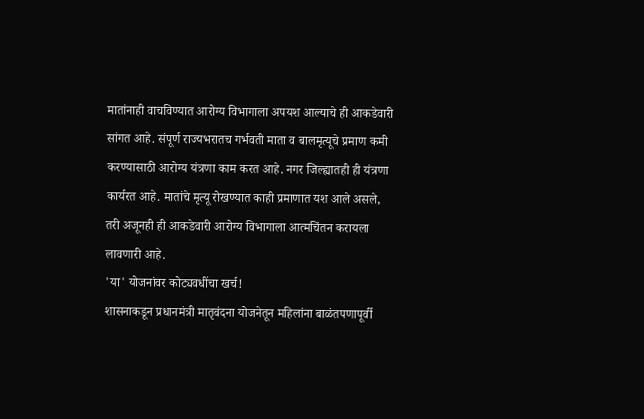मातांनाही वाचविण्यात आरोग्य विभागाला अपयश आल्याचे ही आकडेवारी सांगत आहे. संपूर्ण राज्यभरातच गर्भवती माता व बालमृत्यूचे प्रमाण कमी करण्यासाठी आरोग्य यंत्रणा काम करत आहे. नगर जिल्ह्यातही ही यंत्रणा कार्यरत आहे. मातांचे मृत्यू रोखण्यात काही प्रमाणात यश आले असले, तरी अजूनही ही आकडेवारी आरोग्य विभागाला आत्मचिंतन करायला लावणारी आहे.
'या' योजनांवर कोट्यवधींचा खर्च!
शासनाकडून प्रधानमंत्री मातृवंदना योजनेतून महिलांना बाळंतपणापूर्वी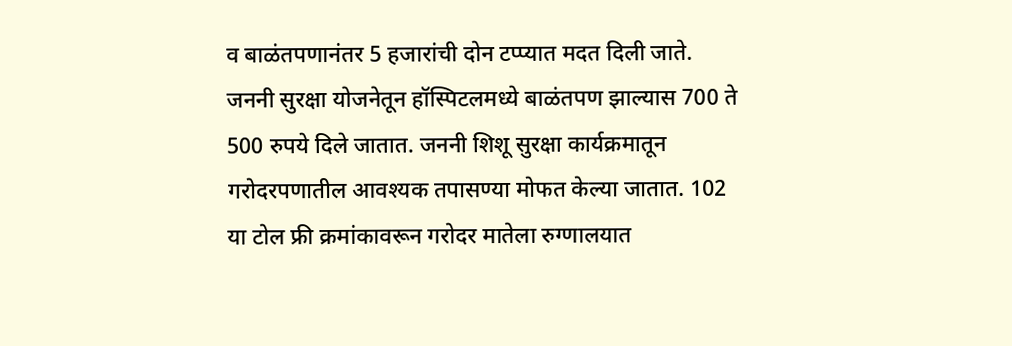व बाळंतपणानंतर 5 हजारांची दोन टप्प्यात मदत दिली जाते. जननी सुरक्षा योजनेतून हॉस्पिटलमध्ये बाळंतपण झाल्यास 700 ते 500 रुपये दिले जातात. जननी शिशू सुरक्षा कार्यक्रमातून गरोदरपणातील आवश्यक तपासण्या मोफत केल्या जातात. 102 या टोल फ्री क्रमांकावरून गरोदर मातेला रुग्णालयात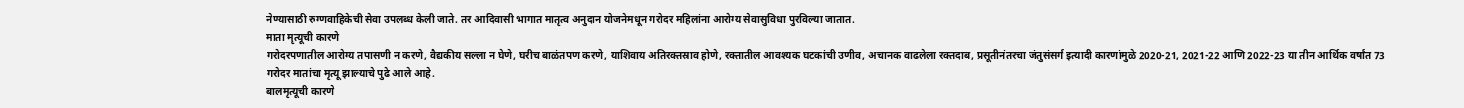नेण्यासाठी रुग्णवाहिकेची सेवा उपलब्ध केली जाते. तर आदिवासी भागात मातृत्व अनुदान योजनेमधून गरोदर महिलांना आरोग्य सेवासुविधा पुरविल्या जातात.
माता मृत्यूची कारणे
गरोदरपणातील आरोग्य तपासणी न करणे, वैद्यकीय सल्ला न घेणे, घरीच बाळंतपण करणे, याशिवाय अतिरक्तस्राव होणे, रक्तातील आवश्यक घटकांची उणीव, अचानक वाढलेला रक्तदाब, प्रसूतीनंतरचा जंतुसंसर्ग इत्यादी कारणांमुळे 2020-21, 2021-22 आणि 2022-23 या तीन आर्थिक वर्षांत 73 गरोदर मातांचा मृत्यू झाल्याचे पुढे आले आहे.
बालमृत्यूची कारणे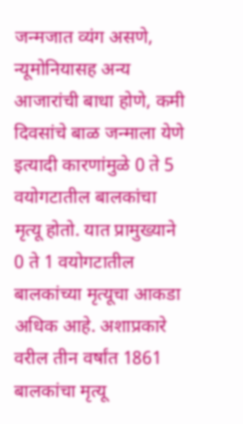जन्मजात व्यंग असणे, न्यूमोनियासह अन्य आजारांची बाधा होणे, कमी दिवसांचे बाळ जन्माला येणे इत्यादी कारणांमुळे 0 ते 5 वयोगटातील बालकांचा मृत्यू होतो. यात प्रामुख्याने 0 ते 1 वयोगटातील बालकांच्या मृत्यूचा आकडा अधिक आहे. अशाप्रकारे वरील तीन वर्षांत 1861 बालकांचा मृत्यू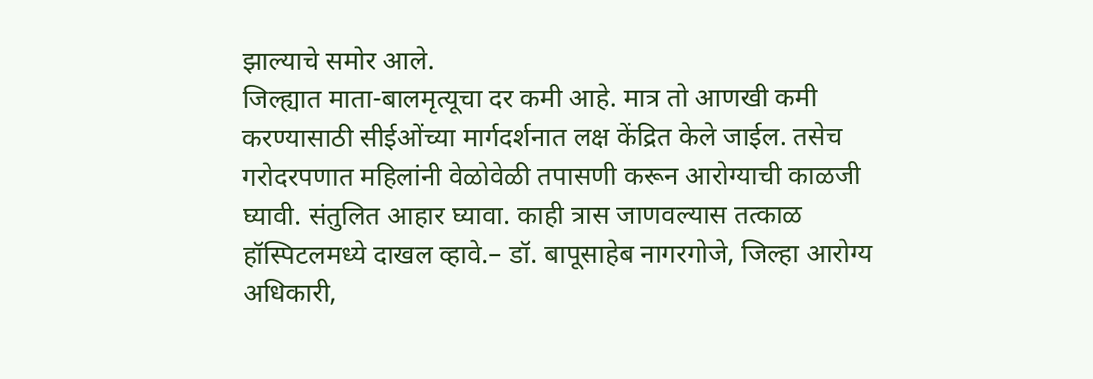झाल्याचे समोर आले.
जिल्ह्यात माता-बालमृत्यूचा दर कमी आहे. मात्र तो आणखी कमी करण्यासाठी सीईओंच्या मार्गदर्शनात लक्ष केंद्रित केले जाईल. तसेच गरोदरपणात महिलांनी वेळोवेळी तपासणी करून आरोग्याची काळजी घ्यावी. संतुलित आहार घ्यावा. काही त्रास जाणवल्यास तत्काळ हॉस्पिटलमध्ये दाखल व्हावे.– डॉ. बापूसाहेब नागरगोजे, जिल्हा आरोग्य अधिकारी,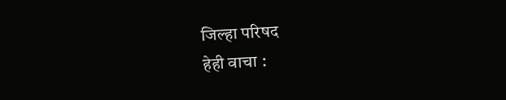जिल्हा परिषद
हेही वाचा :